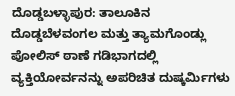ದೊಡ್ಡಬಳ್ಳಾಪುರ: ತಾಲೂಕಿನ ದೊಡ್ಡಬೆಳವಂಗಲ ಮತ್ತು ತ್ಯಾಮಗೊಂಡ್ಲು ಪೋಲಿಸ್ ಠಾಣೆ ಗಡಿಭಾಗದಲ್ಲಿ ವ್ಯಕ್ತಿಯೋರ್ವನನ್ನು ಅಪರಿಚಿತ ದುಷ್ಕರ್ಮಿಗಳು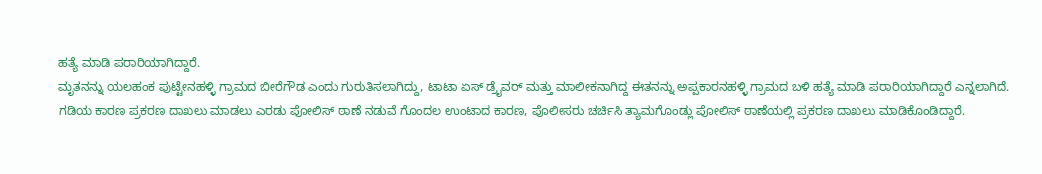ಹತ್ಯೆ ಮಾಡಿ ಪರಾರಿಯಾಗಿದ್ದಾರೆ.
ಮೃತನನ್ನು ಯಲಹಂಕ ಪುಟ್ಟೇನಹಳ್ಳಿ ಗ್ರಾಮದ ಬೀರೆಗೌಡ ಎಂದು ಗುರುತಿಸಲಾಗಿದ್ದು, ಟಾಟಾ ಏಸ್ ಡ್ರೈವರ್ ಮತ್ತು ಮಾಲೀಕನಾಗಿದ್ದ ಈತನನ್ನು ಅಪ್ಪಕಾರನಹಳ್ಳಿ ಗ್ರಾಮದ ಬಳಿ ಹತ್ಯೆ ಮಾಡಿ ಪರಾರಿಯಾಗಿದ್ದಾರೆ ಎನ್ನಲಾಗಿದೆ.
ಗಡಿಯ ಕಾರಣ ಪ್ರಕರಣ ದಾಖಲು ಮಾಡಲು ಎರಡು ಪೋಲಿಸ್ ಠಾಣೆ ನಡುವೆ ಗೊಂದಲ ಉಂಟಾದ ಕಾರಣ, ಪೊಲೀಸರು ಚರ್ಚಿಸಿ ತ್ಯಾಮಗೊಂಡ್ಲು ಪೋಲಿಸ್ ಠಾಣೆಯಲ್ಲಿ ಪ್ರಕರಣ ದಾಖಲು ಮಾಡಿಕೊಂಡಿದ್ದಾರೆ.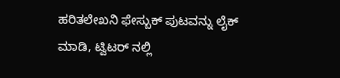ಹರಿತಲೇಖನಿ ಫೇಸ್ಬುಕ್ ಪುಟವನ್ನು ಲೈಕ್ ಮಾಡಿ, ಟ್ವಿಟರ್ ನಲ್ಲಿ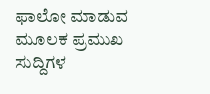ಫಾಲೋ ಮಾಡುವ ಮೂಲಕ ಪ್ರಮುಖ ಸುದ್ದಿಗಳ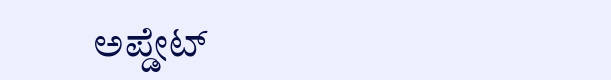ಅಪ್ಡೇಟ್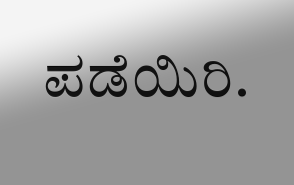ಪಡೆಯಿರಿ.